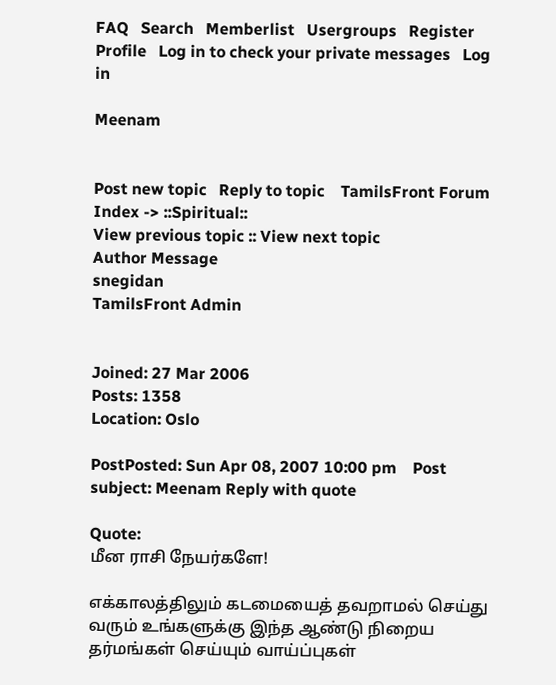FAQ   Search   Memberlist   Usergroups   Register   Profile   Log in to check your private messages   Log in

Meenam


Post new topic   Reply to topic    TamilsFront Forum Index -> ::Spiritual::
View previous topic :: View next topic
Author Message
snegidan
TamilsFront Admin


Joined: 27 Mar 2006
Posts: 1358
Location: Oslo

PostPosted: Sun Apr 08, 2007 10:00 pm    Post subject: Meenam Reply with quote

Quote:
மீன ராசி நேயர்களே!

எக்காலத்திலும் கடமையைத் தவறாமல் செய்து வரும் உங்களுக்கு இந்த ஆண்டு நிறைய தர்மங்கள் செய்யும் வாய்ப்புகள்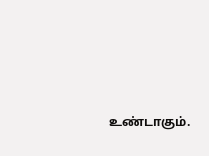உண்டாகும்.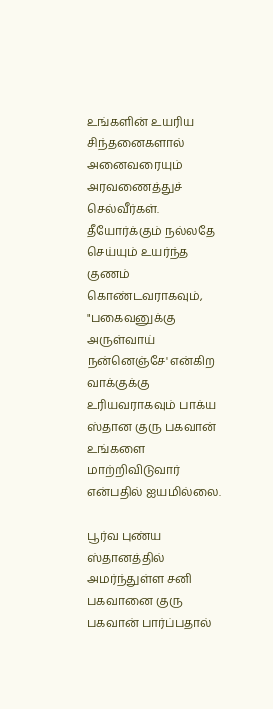உங்களின் உயரிய சிந்தனைகளால் அனைவரையும் அரவணைத்துச் செல்வீர்கள்.
தீயோர்க்கும் நல்லதே செய்யும் உயர்ந்த குணம் கொண்டவராகவும், "பகைவனுக்கு அருள்வாய் நன்னெஞ்சே' என்கிற வாக்குக்கு உரியவராகவும் பாக்ய ஸ்தான குரு பகவான் உங்களை மாற்றிவிடுவார் என்பதில் ஐயமில்லை.

பூர்வ புண்ய ஸ்தானத்தில் அமர்ந்துள்ள சனி பகவானை குரு பகவான் பார்ப்பதால்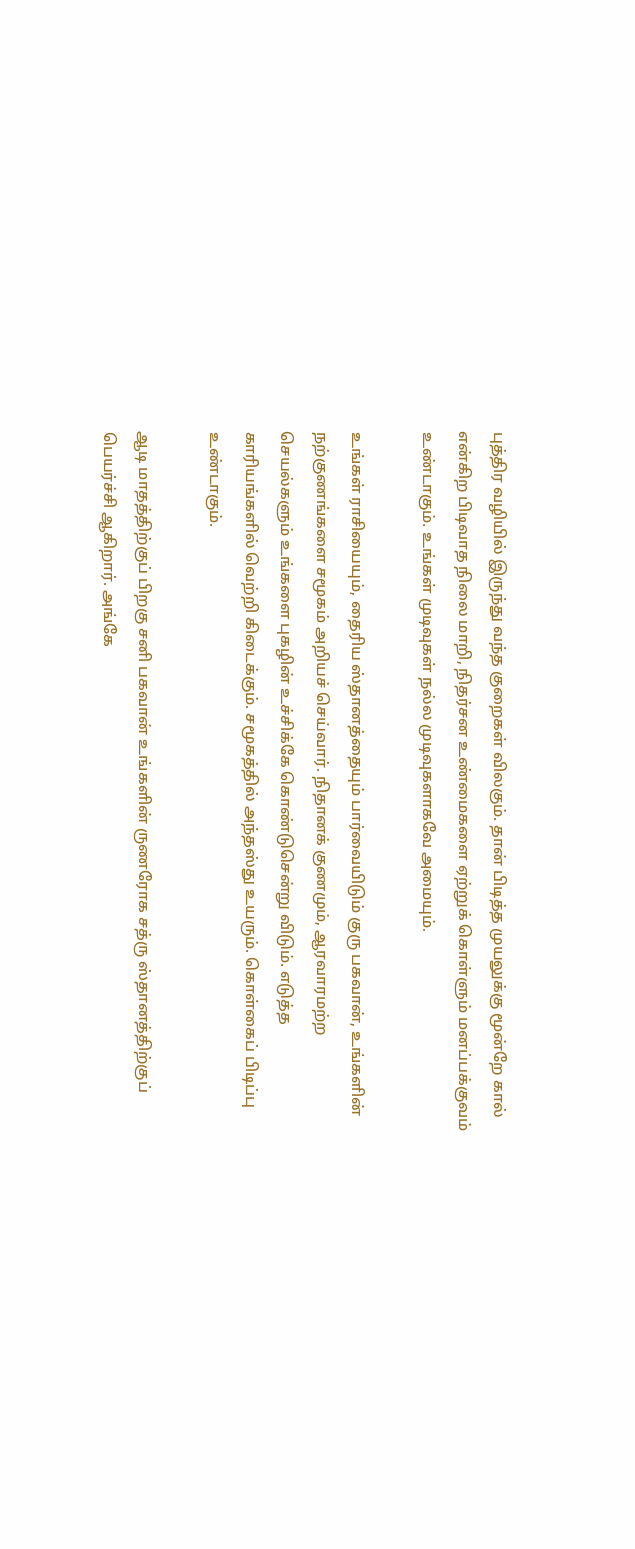புத்திர வழியில் இருந்து வந்த குறைகள் விலகும். தான் பிடித்த முயலுக்கு மூன்றே கால் என்கிற பிடிவாத நிலை மாறி, நிதர்சன உண்மைகளை ஏற்றுக் கொள்ளும் மனப்பக்குவம் உண்டாகும். உங்கள் முடிவுகள் நல்ல முடிவுகளாகவே அமையும்.

உங்கள் ராசியையும், தைரிய ஸ்தானத்தையும் பார்வையிடும் குரு பகவான், உங்களின் நற்குணங்களை சமூகம் அறியச் செய்வார். நிதானக் குணமும், ஆரவாரமற்ற செயல்களும் உங்களை புகழின் உச்சிக்கே கொண்டுசென்று விடும். எடுத்த காரியங்களில் வெற்றி கிடைக்கும். சமூகத்தில் அந்தஸ்து உயரும். கொள்கைப் பிடிப்பு உண்டாகும்.

ஆடி மாதத்திற்குப் பிறகு சனி பகவான் உங்களின் ருணரோக சத்ரு ஸ்தானத்திற்குப் பெயர்ச்சி ஆகிறார். அங்கே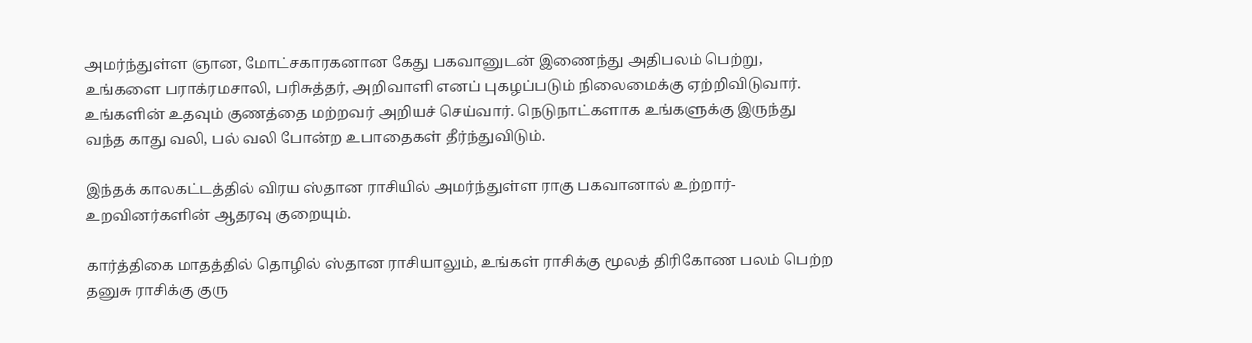அமர்ந்துள்ள ஞான, மோட்சகாரகனான கேது பகவானுடன் இணைந்து அதிபலம் பெற்று, உங்களை பராக்ரமசாலி, பரிசுத்தர், அறிவாளி எனப் புகழப்படும் நிலைமைக்கு ஏற்றிவிடுவார். உங்களின் உதவும் குணத்தை மற்றவர் அறியச் செய்வார். நெடுநாட்களாக உங்களுக்கு இருந்து வந்த காது வலி, பல் வலி போன்ற உபாதைகள் தீர்ந்துவிடும்.

இந்தக் காலகட்டத்தில் விரய ஸ்தான ராசியில் அமர்ந்துள்ள ராகு பகவானால் உற்றார்-உறவினர்களின் ஆதரவு குறையும்.

கார்த்திகை மாதத்தில் தொழில் ஸ்தான ராசியாலும், உங்கள் ராசிக்கு மூலத் திரிகோண பலம் பெற்ற தனுசு ராசிக்கு குரு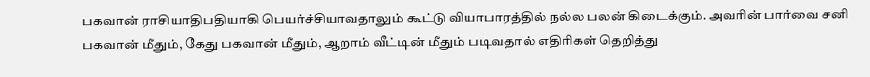பகவான் ராசியாதிபதியாகி பெயர்ச்சியாவதாலும் கூட்டு வியாபாரத்தில் நல்ல பலன் கிடைக்கும். அவரின் பார்வை சனி பகவான் மீதும், கேது பகவான் மீதும், ஆறாம் வீட்டின் மீதும் படிவதால் எதிரிகள் தெறித்து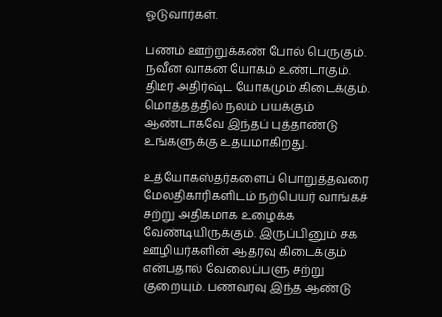ஓடுவார்கள்.

பணம் ஊற்றுக்கண் போல் பெருகும். நவீன வாகன யோகம் உண்டாகும். திடீர் அதிர்ஷ்ட யோகமும் கிடைக்கும். மொத்தத்தில் நலம் பயக்கும் ஆண்டாகவே இந்தப் புத்தாண்டு உங்களுக்கு உதயமாகிறது.

உத்யோகஸ்தர்களைப் பொறுத்தவரை மேலதிகாரிகளிடம் நற்பெயர் வாங்கச் சற்று அதிகமாக உழைக்க வேண்டியிருக்கும். இருப்பினும் சக ஊழியர்களின் ஆதரவு கிடைக்கும் என்பதால் வேலைப்பளு சற்று குறையும். பணவரவு இந்த ஆண்டு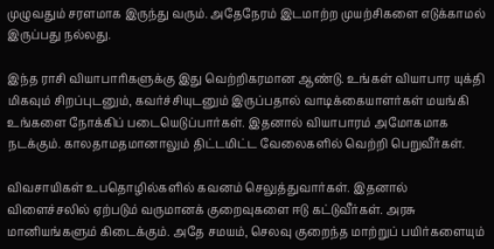முழுவதும் சரளமாக இருந்து வரும். அதேநேரம் இடமாற்ற முயற்சிகளை எடுக்காமல் இருப்பது நல்லது.

இந்த ராசி வியாபாரிகளுக்கு இது வெற்றிகரமான ஆண்டு. உங்கள் வியாபார யுக்தி மிகவும் சிறப்புடனும், கவர்ச்சியுடனும் இருப்பதால் வாடிக்கையாளர்கள் மயங்கி உங்களை நோக்கிப் படையெடுப்பார்கள். இதனால் வியாபாரம் அமோகமாக நடக்கும். காலதாமதமானாலும் திட்டமிட்ட வேலைகளில் வெற்றி பெறுவீர்கள்.

விவசாயிகள் உபதொழில்களில் கவனம் செலுத்துவார்கள். இதனால் விளைச்சலில் ஏற்படும் வருமானக் குறைவுகளை ஈடு கட்டுவீர்கள். அரசு மானியங்களும் கிடைக்கும். அதே சமயம், செலவு குறைந்த மாற்றுப் பயிர்களையும்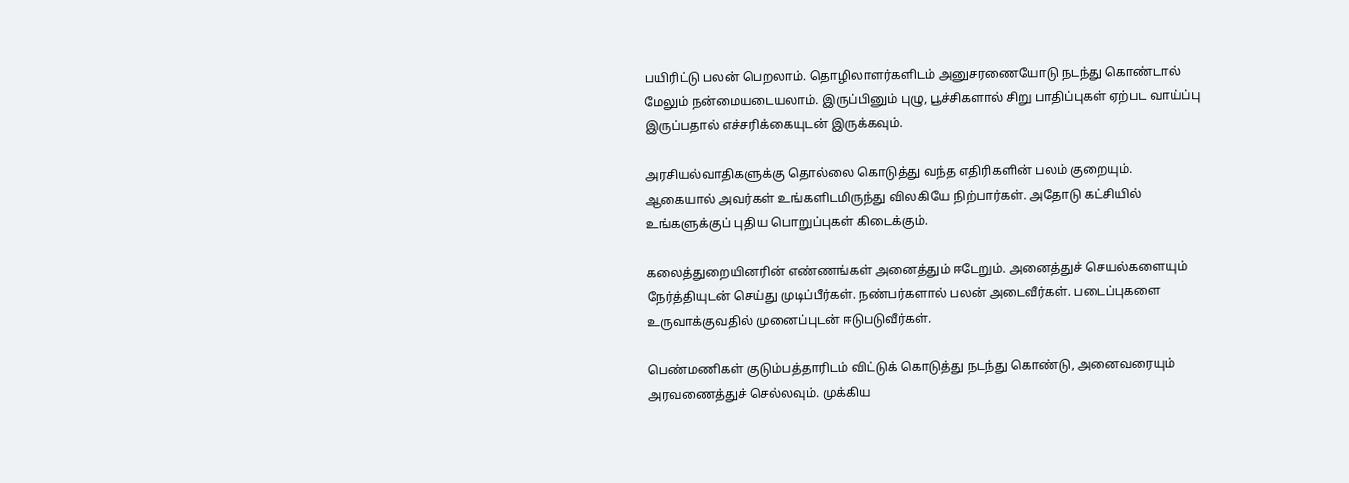பயிரிட்டு பலன் பெறலாம். தொழிலாளர்களிடம் அனுசரணையோடு நடந்து கொண்டால் மேலும் நன்மையடையலாம். இருப்பினும் புழு, பூச்சிகளால் சிறு பாதிப்புகள் ஏற்பட வாய்ப்பு இருப்பதால் எச்சரிக்கையுடன் இருக்கவும்.

அரசியல்வாதிகளுக்கு தொல்லை கொடுத்து வந்த எதிரிகளின் பலம் குறையும். ஆகையால் அவர்கள் உங்களிடமிருந்து விலகியே நிற்பார்கள். அதோடு கட்சியில் உங்களுக்குப் புதிய பொறுப்புகள் கிடைக்கும்.

கலைத்துறையினரின் எண்ணங்கள் அனைத்தும் ஈடேறும். அனைத்துச் செயல்களையும் நேர்த்தியுடன் செய்து முடிப்பீர்கள். நண்பர்களால் பலன் அடைவீர்கள். படைப்புகளை உருவாக்குவதில் முனைப்புடன் ஈடுபடுவீர்கள்.

பெண்மணிகள் குடும்பத்தாரிடம் விட்டுக் கொடுத்து நடந்து கொண்டு, அனைவரையும் அரவணைத்துச் செல்லவும். முக்கிய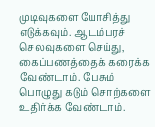முடிவுகளை யோசித்து எடுக்கவும். ஆடம்பரச் செலவுகளை செய்து, கைப்பணத்தைக் கரைக்க வேண்டாம். பேசும் பொழுது கடும் சொற்களை உதிர்க்க வேண்டாம்.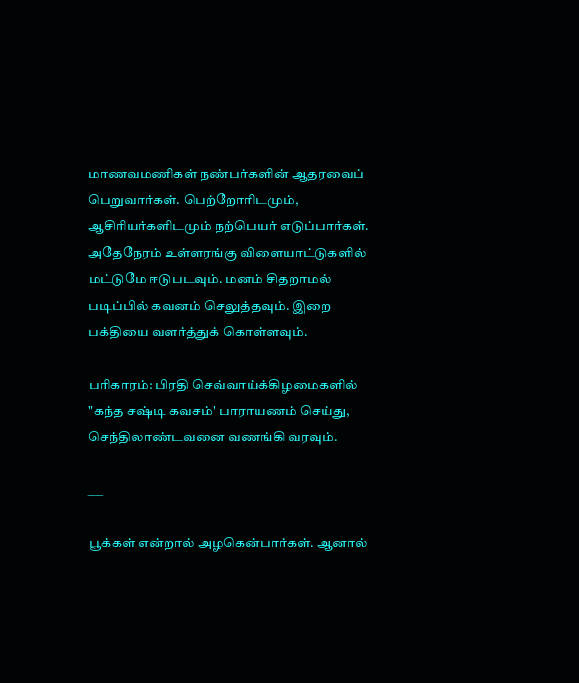மாணவமணிகள் நண்பர்களின் ஆதரவைப் பெறுவார்கள். பெற்றோரிடமும், ஆசிரியர்களிடமும் நற்பெயர் எடுப்பார்கள். அதேநேரம் உள்ளரங்கு விளையாட்டுகளில் மட்டுமே ஈடுபடவும். மனம் சிதறாமல் படிப்பில் கவனம் செலுத்தவும். இறை பக்தியை வளர்த்துக் கொள்ளவும்.

பரிகாரம்: பிரதி செவ்வாய்க்கிழமைகளில் "கந்த சஷ்டி கவசம்' பாராயணம் செய்து, செந்திலாண்டவனை வணங்கி வரவும்.

___

பூக்கள் என்றால் அழகென்பார்கள். ஆனால்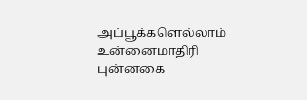அப்பூக்களெல்லாம் உன்னைமாதிரி புன்னகை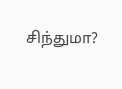சிந்துமா?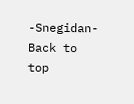-Snegidan-
Back to top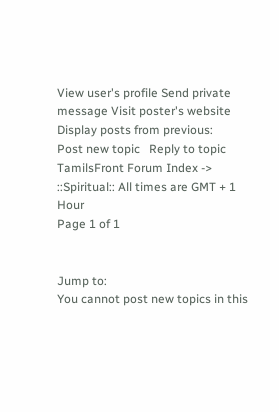View user's profile Send private message Visit poster's website
Display posts from previous:
Post new topic   Reply to topic    TamilsFront Forum Index -> ::Spiritual:: All times are GMT + 1 Hour
Page 1 of 1


Jump to:
You cannot post new topics in this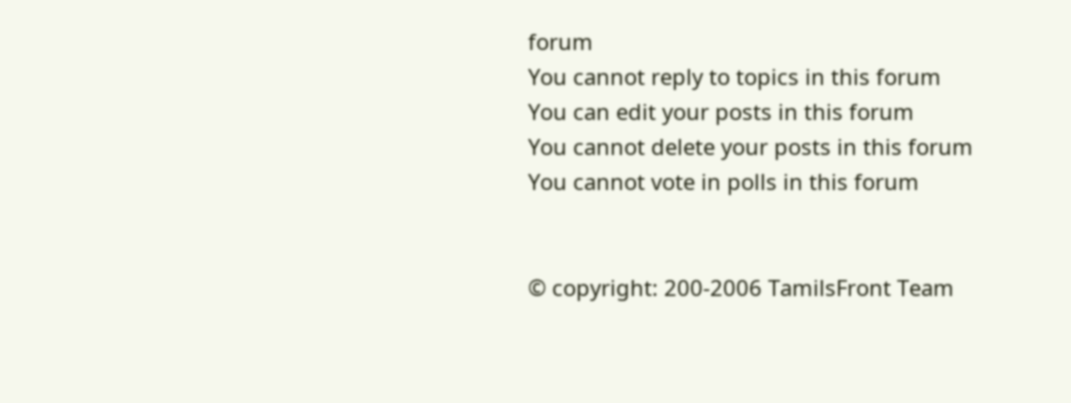forum
You cannot reply to topics in this forum
You can edit your posts in this forum
You cannot delete your posts in this forum
You cannot vote in polls in this forum


© copyright: 200-2006 TamilsFront Team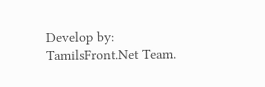Develop by: TamilsFront.Net Team.